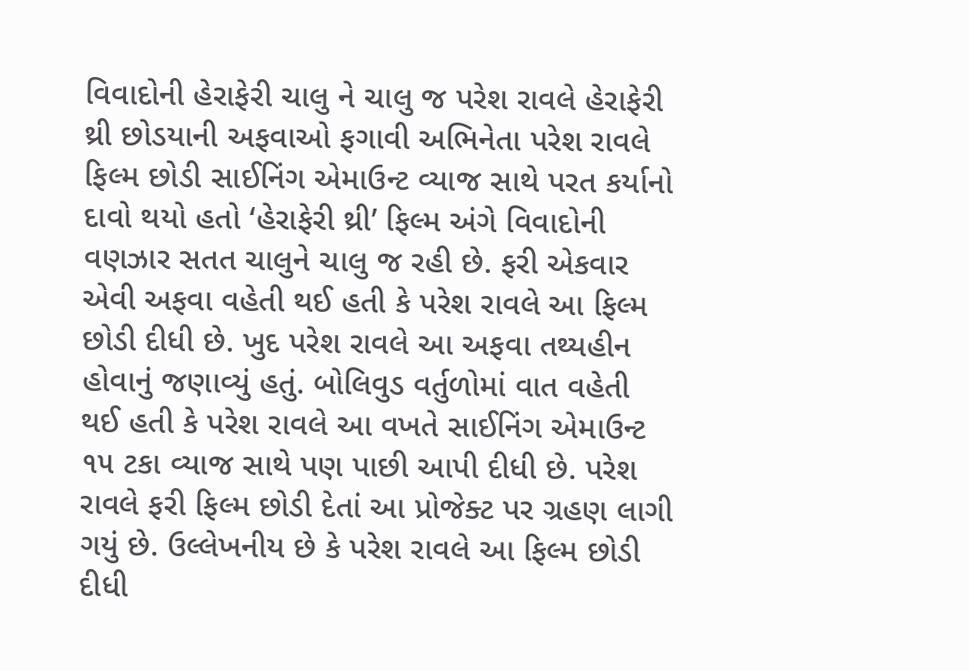વિવાદોની હેરાફેરી ચાલુ ને ચાલુ જ પરેશ રાવલે હેરાફેરી થ્રી છોડયાની અફવાઓ ફગાવી અભિનેતા પરેશ રાવલે ફિલ્મ છોડી સાઈનિંગ એમાઉન્ટ વ્યાજ સાથે પરત કર્યાનો દાવો થયો હતો ‘હેરાફેરી થ્રી’ ફિલ્મ અંગે વિવાદોની વણઝાર સતત ચાલુને ચાલુ જ રહી છે. ફરી એકવાર એવી અફવા વહેતી થઈ હતી કે પરેશ રાવલે આ ફિલ્મ છોડી દીધી છે. ખુદ પરેશ રાવલે આ અફવા તથ્યહીન હોવાનું જણાવ્યું હતું. બોલિવુડ વર્તુળોમાં વાત વહેતી થઈ હતી કે પરેશ રાવલે આ વખતે સાઈનિંગ એમાઉન્ટ ૧૫ ટકા વ્યાજ સાથે પણ પાછી આપી દીધી છે. પરેશ રાવલે ફરી ફિલ્મ છોડી દેતાં આ પ્રોજેક્ટ પર ગ્રહણ લાગી ગયું છે. ઉલ્લેખનીય છે કે પરેશ રાવલે આ ફિલ્મ છોડી દીધી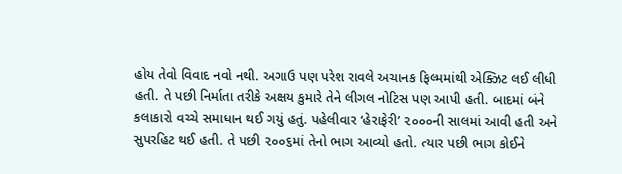હોય તેવો વિવાદ નવો નથી. અગાઉ પણ પરેશ રાવલે અચાનક ફિલ્મમાંથી એક્ઝિટ લઈ લીધી હતી. તે પછી નિર્માતા તરીકે અક્ષય કુમારે તેને લીગલ નોટિસ પણ આપી હતી. બાદમાં બંને કલાકારો વચ્ચે સમાધાન થઈ ગયું હતું. પહેલીવાર ‘હેરાફેરી’ ૨૦૦૦ની સાલમાં આવી હતી અને સુપરહિટ થઈ હતી. તે પછી ૨૦૦૬માં તેનો ભાગ આવ્યો હતો. ત્યાર પછી ભાગ કોઈને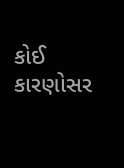કોઈ કારણોસર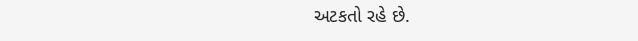અટકતો રહે છે.